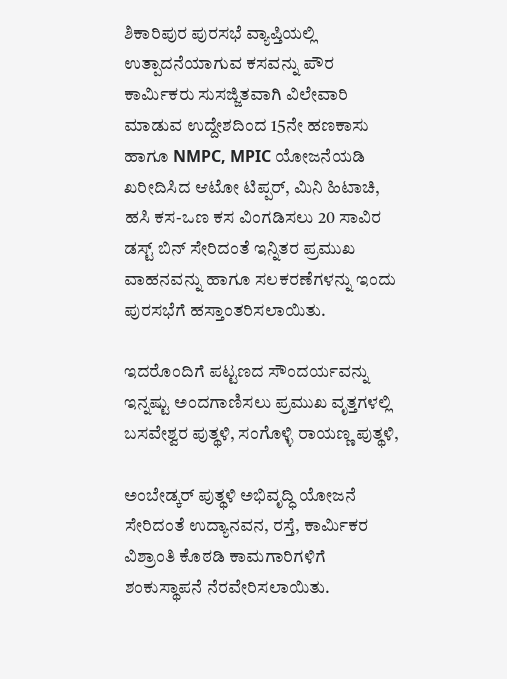ಶಿಕಾರಿಪುರ ಪುರಸಭೆ ವ್ಯಾಪ್ತಿಯಲ್ಲಿ ಉತ್ಪಾದನೆಯಾಗುವ ಕಸವನ್ನು ಪೌರ ಕಾರ್ಮಿಕರು ಸುಸಜ್ಜಿತವಾಗಿ ವಿಲೇವಾರಿ ಮಾಡುವ ಉದ್ದೇಶದಿಂದ 15ನೇ ಹಣಕಾಸು ಹಾಗೂ NMPC, MPIC ಯೋಜನೆಯಡಿ ಖರೀದಿಸಿದ ಆಟೋ ಟಿಪ್ಪರ್, ಮಿನಿ ಹಿಟಾಚಿ, ಹಸಿ ಕಸ-ಒಣ ಕಸ ವಿಂಗಡಿಸಲು 20 ಸಾವಿರ ಡಸ್ಟ್ ಬಿನ್ ಸೇರಿದಂತೆ ಇನ್ನಿತರ ಪ್ರಮುಖ ವಾಹನವನ್ನು ಹಾಗೂ ಸಲಕರಣೆಗಳನ್ನು ಇಂದು ಪುರಸಭೆಗೆ ಹಸ್ತಾಂತರಿಸಲಾಯಿತು.

ಇದರೊಂದಿಗೆ ಪಟ್ಟಣದ ಸೌಂದರ್ಯವನ್ನು ಇನ್ನಷ್ಟು ಅಂದಗಾಣಿಸಲು ಪ್ರಮುಖ ವೃತ್ತಗಳಲ್ಲಿ ಬಸವೇಶ್ವರ ಪುತ್ಥಳಿ, ಸಂಗೊಳ್ಳಿ ರಾಯಣ್ಣ ಪುತ್ಥಳಿ,

ಅಂಬೇಡ್ಕರ್ ಪುತ್ಥಳಿ ಅಭಿವೃದ್ಧಿ ಯೋಜನೆ ಸೇರಿದಂತೆ ಉದ್ಯಾನವನ, ರಸ್ತೆ, ಕಾರ್ಮಿಕರ ವಿಶ್ರಾಂತಿ ಕೊಠಡಿ ಕಾಮಗಾರಿಗಳಿಗೆ ಶಂಕುಸ್ಥಾಪನೆ ನೆರವೇರಿಸಲಾಯಿತು.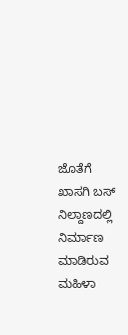ಜೊತೆಗೆ ಖಾಸಗಿ ಬಸ್ ನಿಲ್ದಾಣದಲ್ಲಿ ನಿರ್ಮಾಣ ಮಾಡಿರುವ ಮಹಿಳಾ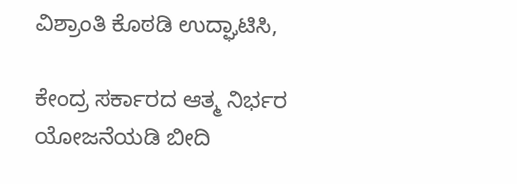ವಿಶ್ರಾಂತಿ ಕೊಠಡಿ ಉದ್ಘಾಟಿಸಿ,

ಕೇಂದ್ರ ಸರ್ಕಾರದ ಆತ್ಮ ನಿರ್ಭರ ಯೋಜನೆಯಡಿ ಬೀದಿ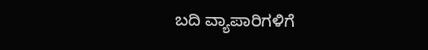ಬದಿ ವ್ಯಾಪಾರಿಗಳಿಗೆ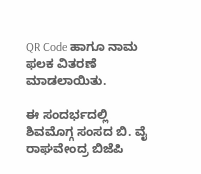QR Code ಹಾಗೂ ನಾಮ ಫಲಕ ವಿತರಣೆ ಮಾಡಲಾಯಿತು.

ಈ ಸಂದರ್ಭದಲ್ಲಿ ಶಿವಮೊಗ್ಗ ಸಂಸದ ಬಿ. ವೈ ರಾಘವೇಂದ್ರ ಬಿಜೆಪಿ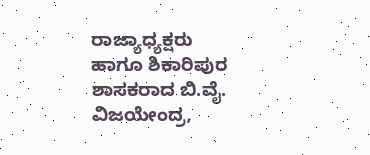ರಾಜ್ಯಾಧ್ಯಕ್ಷರು ಹಾಗೂ ಶಿಕಾರಿಪುರ ಶಾಸಕರಾದ ಬಿ.ವೈ. ವಿಜಯೇಂದ್ರ,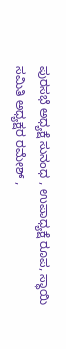ಪುರಸಭೆ ಅಧ್ಯಕ್ಷೆ ಸುನಂಧ , ಉಪಾಧ್ಯಕ್ಷೆ ರೂಪ, ಸ್ಥಾಯಿ ಸಮಿತಿ ಅಧ್ಯಕ್ಷರ ರಮೇಶ್ ,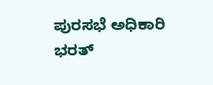ಪುರಸಭೆ ಅಧಿಕಾರಿ ಭರತ್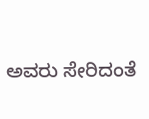ಅವರು ಸೇರಿದಂತೆ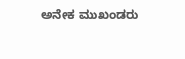ಅನೇಕ ಮುಖಂಡರು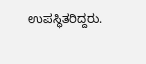ಉಪಸ್ಥಿತರಿದ್ದರು.